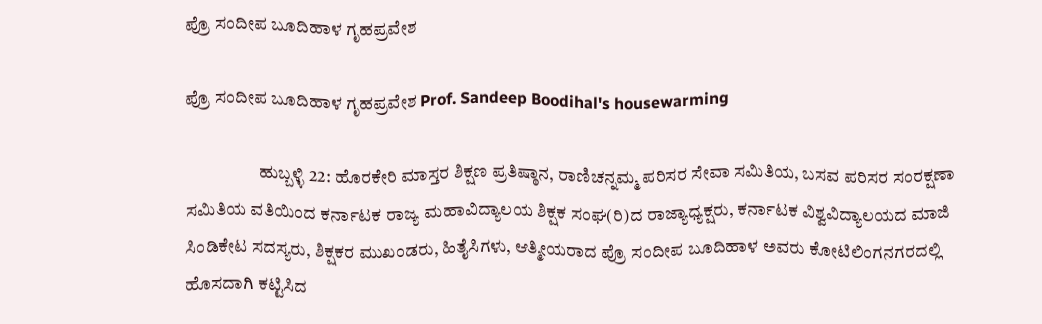ಪ್ರೊ ಸಂದೀಪ ಬೂದಿಹಾಳ ಗೃಹಪ್ರವೇಶ

ಪ್ರೊ ಸಂದೀಪ ಬೂದಿಹಾಳ ಗೃಹಪ್ರವೇಶ Prof. Sandeep Boodihal's housewarming

                     ಹುಬ್ಬಳ್ಳಿ 22: ಹೊರಕೇರಿ ಮಾಸ್ತರ ಶಿಕ್ಷಣ ಪ್ರತಿಷ್ಠಾನ, ರಾಣಿಚನ್ನಮ್ಮ ಪರಿಸರ ಸೇವಾ ಸಮಿತಿಯ, ಬಸವ ಪರಿಸರ ಸಂರಕ್ಷಣಾ ಸಮಿತಿಯ ವತಿಯಿಂದ ಕರ್ನಾಟಕ ರಾಜ್ಯ ಮಹಾವಿದ್ಯಾಲಯ ಶಿಕ್ಷಕ ಸಂಘ(ರಿ)ದ ರಾಜ್ಯಾಧ್ಯಕ್ಷರು, ಕರ್ನಾಟಕ ವಿಶ್ವವಿದ್ಯಾಲಯದ ಮಾಜಿ ಸಿಂಡಿಕೇಟ ಸದಸ್ಯರು, ಶಿಕ್ಷಕರ ಮುಖಂಡರು, ಹಿತೈಸಿಗಳು, ಆತ್ಮೀಯರಾದ ಪ್ರೊ ಸಂದೀಪ ಬೂದಿಹಾಳ ಅವರು ಕೋಟಿಲಿಂಗನಗರದಲ್ಲಿ ಹೊಸದಾಗಿ ಕಟ್ಟಿಸಿದ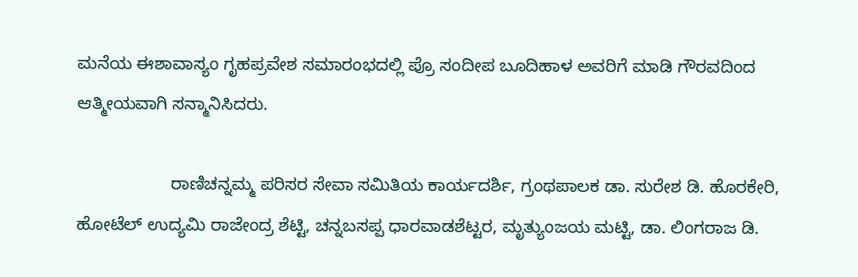ಮನೆಯ ಈಶಾವಾಸ್ಯಂ ಗೃಹಪ್ರವೇಶ ಸಮಾರಂಭದಲ್ಲಿ ಪ್ರೊ ಸಂದೀಪ ಬೂದಿಹಾಳ ಅವರಿಗೆ ಮಾಡಿ ಗೌರವದಿಂದ ಆತ್ಮೀಯವಾಗಿ ಸನ್ಮಾನಿಸಿದರು.

                   ರಾಣಿಚನ್ನಮ್ಮ ಪರಿಸರ ಸೇವಾ ಸಮಿತಿಯ ಕಾರ್ಯದರ್ಶಿ, ಗ್ರಂಥಪಾಲಕ ಡಾ. ಸುರೇಶ ಡಿ. ಹೊರಕೇರಿ, ಹೋಟೆಲ್ ಉದ್ಯಮಿ ರಾಜೇಂದ್ರ ಶೆಟ್ಟಿ, ಚನ್ನಬಸಪ್ಪ ಧಾರವಾಡಶೆಟ್ಟರ, ಮೃತ್ಯುಂಜಯ ಮಟ್ಟಿ, ಡಾ. ಲಿಂಗರಾಜ ಡಿ.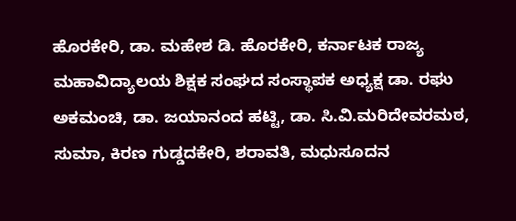ಹೊರಕೇರಿ, ಡಾ. ಮಹೇಶ ಡಿ. ಹೊರಕೇರಿ, ಕರ್ನಾಟಕ ರಾಜ್ಯ ಮಹಾವಿದ್ಯಾಲಯ ಶಿಕ್ಷಕ ಸಂಘದ ಸಂಸ್ಥಾಪಕ ಅಧ್ಯಕ್ಷ ಡಾ. ರಘು ಅಕಮಂಚಿ, ಡಾ. ಜಯಾನಂದ ಹಟ್ಟಿ, ಡಾ. ಸಿ.ವಿ.ಮರಿದೇವರಮಠ, ಸುಮಾ, ಕಿರಣ ಗುಡ್ಡದಕೇರಿ, ಶರಾವತಿ, ಮಧುಸೂದನ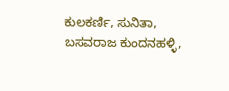ಕುಲಕರ್ಣಿ, ಸುನಿತಾ, ಬಸವರಾಜ ಕುಂದನಹಳ್ಳಿ,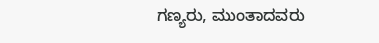ಗಣ್ಯರು, ಮುಂತಾದವರು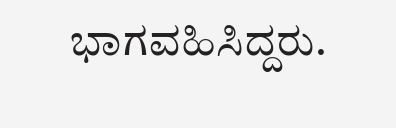ಭಾಗವಹಿಸಿದ್ದರು.